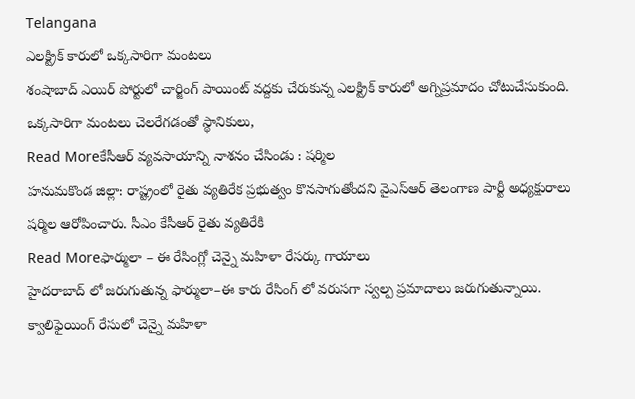Telangana
ఎలక్ట్రిక్ కారులో ఒక్కసారిగా మంటలు
శంషాబాద్ ఎయిర్ పోర్టులో చార్జింగ్ పాయింట్ వద్దకు చేరుకున్న ఎలక్ట్రిక్ కారులో అగ్నిప్రమాదం చోటుచేసుకుంది. ఒక్కసారిగా మంటలు చెలరేగడంతో స్థానికులు,
Read Moreకేసీఆర్ వ్యవసాయాన్ని నాశనం చేసిండు : షర్మిల
హనుమకొండ జిల్లా: రాష్ట్రంలో రైతు వ్యతిరేక ప్రభుత్వం కొనసాగుతోందని వైఎస్ఆర్ తెలంగాణ పార్టీ అధ్యక్షురాలు షర్మిల ఆరోపించారు. సీఎం కేసీఆర్ రైతు వ్యతిరేకి
Read Moreఫార్ములా – ఈ రేసింగ్లో చెన్నై మహిళా రేసర్కు గాయాలు
హైదరాబాద్ లో జరుగుతున్న ఫార్ములా–ఈ కారు రేసింగ్ లో వరుసగా స్వల్ప ప్రమాదాలు జరుగుతున్నాయి. క్వాలిఫైయింగ్ రేసులో చెన్నై మహిళా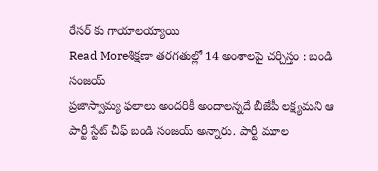రేసర్ కు గాయాలయ్యాయి
Read Moreశిక్షణా తరగతుల్లో 14 అంశాలపై చర్చిస్తం : బండి సంజయ్
ప్రజాస్వామ్య ఫలాలు అందరికీ అందాలన్నదే బీజేపీ లక్ష్యమని ఆ పార్టీ స్టేట్ చీఫ్ బండి సంజయ్ అన్నారు. పార్టీ మూల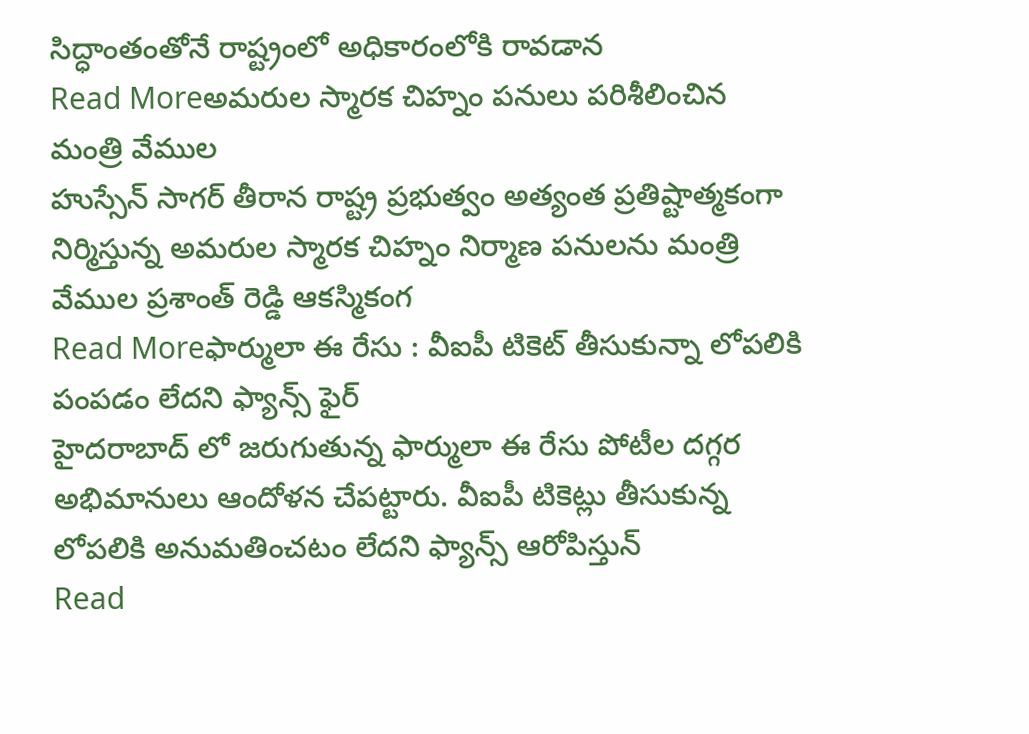సిద్ధాంతంతోనే రాష్ట్రంలో అధికారంలోకి రావడాన
Read Moreఅమరుల స్మారక చిహ్నం పనులు పరిశీలించిన మంత్రి వేముల
హుస్సేన్ సాగర్ తీరాన రాష్ట్ర ప్రభుత్వం అత్యంత ప్రతిష్టాత్మకంగా నిర్మిస్తున్న అమరుల స్మారక చిహ్నం నిర్మాణ పనులను మంత్రి వేముల ప్రశాంత్ రెడ్డి ఆకస్మికంగ
Read Moreఫార్ములా ఈ రేసు : వీఐపీ టికెట్ తీసుకున్నా లోపలికి పంపడం లేదని ఫ్యాన్స్ ఫైర్
హైదరాబాద్ లో జరుగుతున్న ఫార్ములా ఈ రేసు పోటీల దగ్గర అభిమానులు ఆందోళన చేపట్టారు. వీఐపీ టికెట్లు తీసుకున్న లోపలికి అనుమతించటం లేదని ఫ్యాన్స్ ఆరోపిస్తున్
Read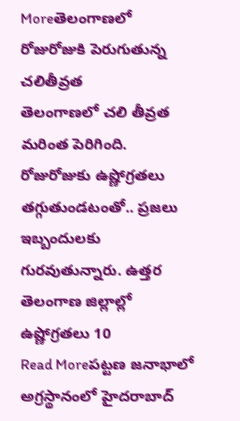Moreతెలంగాణలో రోజురోజుకి పెరుగుతున్న చలితీవ్రత
తెలంగాణలో చలి తీవ్రత మరింత పెరిగింది. రోజురోజుకు ఉష్ణోగ్రతలు తగ్గుతుండటంతో.. ప్రజలు ఇబ్బందులకు గురవుతున్నారు. ఉత్తర తెలంగాణ జిల్లాల్లో ఉష్ణోగ్రతలు 10
Read Moreపట్టణ జనాభాలో అగ్రస్థానంలో హైదరాబాద్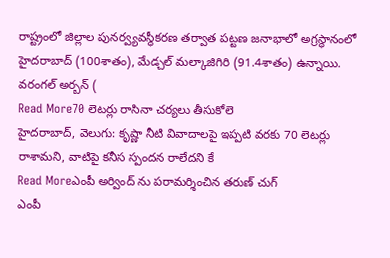రాష్ట్రంలో జిల్లాల పునర్వ్యవస్థీకరణ తర్వాత పట్టణ జనాభాలో అగ్రస్థానంలో హైదరాబాద్ (100శాతం), మేడ్చల్ మల్కాజిగిరి (91.4శాతం) ఉన్నాయి. వరంగల్ అర్బన్ (
Read More70 లెటర్లు రాసినా చర్యలు తీసుకోలె
హైదరాబాద్, వెలుగు: కృష్ణా నీటి వివాదాలపై ఇప్పటి వరకు 70 లెటర్లు రాశామని, వాటిపై కనీస స్పందన రాలేదని కే
Read Moreఎంపీ అర్వింద్ ను పరామర్శించిన తరుణ్ చుగ్
ఎంపీ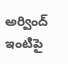అర్వింద్ ఇంటిపై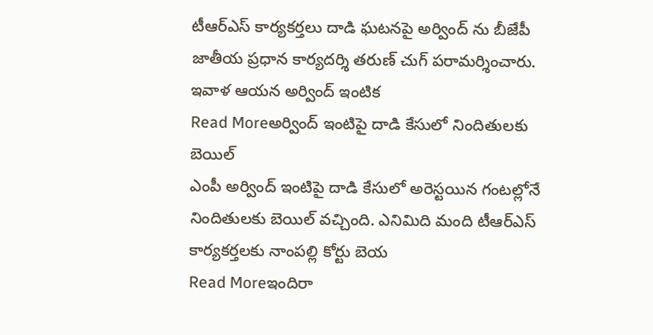టీఆర్ఎస్ కార్యకర్తలు దాడి ఘటనపై అర్వింద్ ను బీజేపీ జాతీయ ప్రధాన కార్యదర్శి తరుణ్ చుగ్ పరామర్శించారు. ఇవాళ ఆయన అర్వింద్ ఇంటిక
Read Moreఅర్వింద్ ఇంటిపై దాడి కేసులో నిందితులకు బెయిల్
ఎంపీ అర్వింద్ ఇంటిపై దాడి కేసులో అరెస్టయిన గంటల్లోనే నిందితులకు బెయిల్ వచ్చింది. ఎనిమిది మంది టీఆర్ఎస్ కార్యకర్తలకు నాంపల్లి కోర్టు బెయ
Read Moreఇందిరా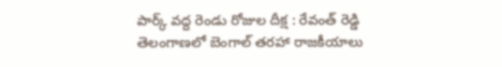పార్క్ వద్ద రెండు రోజుల దీక్ష : రేవంత్ రెడ్డి
తెలంగాణలో బెంగాల్ తరహా రాజకీయాలు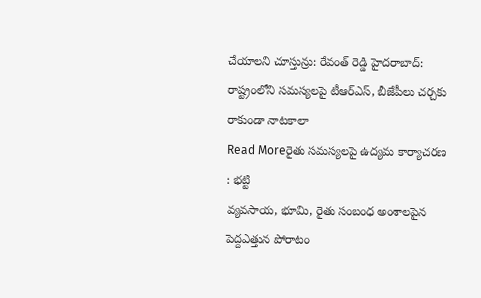చేయాలని చూస్తున్రు: రేవంత్ రెడ్డి హైదరాబాద్: రాష్ట్రంలోని సమస్యలపై టీఆర్ఎస్, బీజేపీలు చర్చకు రాకుండా నాటకాలా
Read Moreరైతు సమస్యలపై ఉద్యమ కార్యాచరణ : భట్టి
వ్యవసాయ, భూమి, రైతు సంబంధ అంశాలపైన పెద్దఎత్తున పోరాటం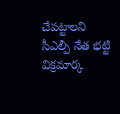చేపట్టాలని సీఎల్పీ నేత భట్టి విక్రమార్క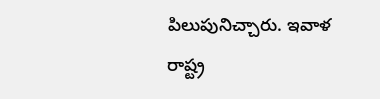పిలుపునిచ్చారు. ఇవాళ రాష్ట్ర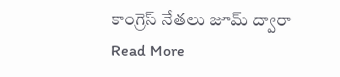కాంగ్రెస్ నేతలు జూమ్ ద్వారా
Read More